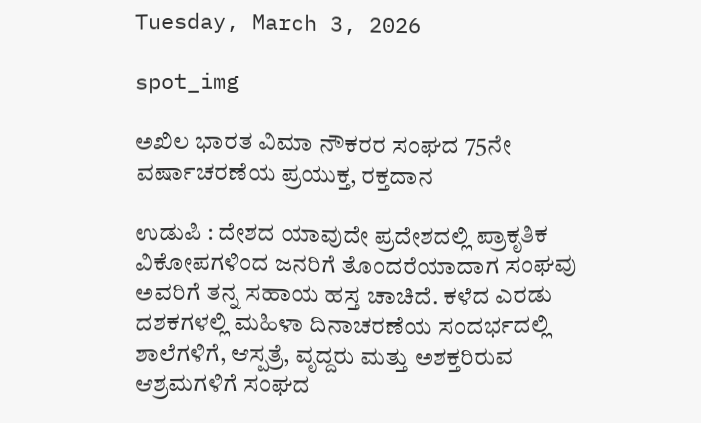Tuesday, March 3, 2026

spot_img

ಅಖಿಲ ಭಾರತ ವಿಮಾ ನೌಕರರ ಸಂಘದ 75ನೇ ವರ್ಷಾಚರಣೆಯ ಪ್ರಯುಕ್ತ, ರಕ್ತದಾನ

ಉಡುಪಿ : ದೇಶದ ಯಾವುದೇ ಪ್ರದೇಶದಲ್ಲಿ ಪ್ರಾಕೃತಿಕ ವಿಕೋಪಗಳಿಂದ ಜನರಿಗೆ ತೊಂದರೆಯಾದಾಗ ಸಂಘವು ಅವರಿಗೆ ತನ್ನ ಸಹಾಯ ಹಸ್ತ ಚಾಚಿದೆ. ಕಳೆದ ಎರಡು ದಶಕಗಳಲ್ಲಿ ಮಹಿಳಾ ದಿನಾಚರಣೆಯ ಸಂದರ್ಭದಲ್ಲಿ ಶಾಲೆಗಳಿಗೆ, ಆಸ್ಪತ್ರೆ, ವೃದ್ದರು ಮತ್ತು ಅಶಕ್ತರಿರುವ ಆಶ್ರಮಗಳಿಗೆ ಸಂಘದ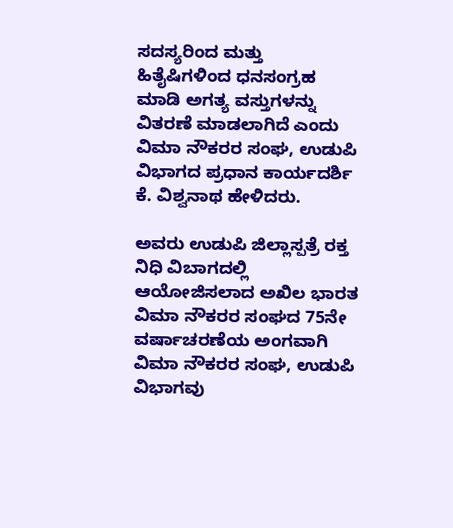ಸದಸ್ಯರಿಂದ ಮತ್ತು ಹಿತೈಷಿಗಳಿಂದ ಧನಸಂಗ್ರಹ ಮಾಡಿ ಅಗತ್ಯ ವಸ್ತುಗಳನ್ನು ವಿತರಣೆ ಮಾಡಲಾಗಿದೆ ಎಂದು ವಿಮಾ ನೌಕರರ ಸಂಘ, ಉಡುಪಿ ವಿಭಾಗದ ಪ್ರಧಾನ ಕಾರ್ಯದರ್ಶಿ ಕೆ. ವಿಶ್ವನಾಥ ಹೇಳಿದರು.

ಅವರು ಉಡುಪಿ ಜಿಲ್ಲಾಸ್ಪತ್ರೆ ರಕ್ತ ನಿಧಿ ವಿಬಾಗದಲ್ಲಿ ಆಯೋಜಿಸಲಾದ ಅಖಿಲ ಭಾರತ ವಿಮಾ ನೌಕರರ ಸಂಘದ 75ನೇ ವರ್ಷಾಚರಣೆಯ ಅಂಗವಾಗಿ ವಿಮಾ ನೌಕರರ ಸಂಘ, ಉಡುಪಿ ವಿಭಾಗವು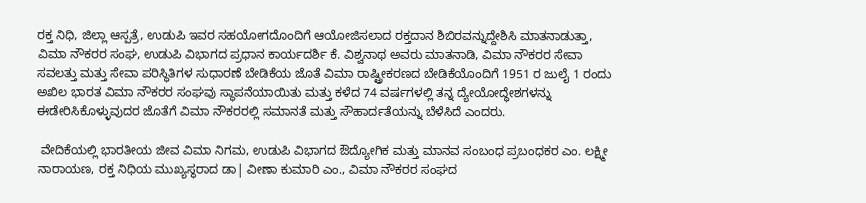ರಕ್ತ ನಿಧಿ, ಜಿಲ್ಲಾ ಆಸ್ಪತ್ರೆ, ಉಡುಪಿ ಇವರ ಸಹಯೋಗದೊಂದಿಗೆ ಆಯೋಜಿಸಲಾದ ರಕ್ತದಾನ ಶಿಬಿರವನ್ನುದ್ದೇಶಿಸಿ ಮಾತನಾಡುತ್ತಾ, ವಿಮಾ ನೌಕರರ ಸಂಘ, ಉಡುಪಿ ವಿಭಾಗದ ಪ್ರಧಾನ ಕಾರ್ಯದರ್ಶಿ ಕೆ. ವಿಶ್ವನಾಥ ಅವರು ಮಾತನಾಡಿ, ವಿಮಾ ನೌಕರರ ಸೇವಾ ಸವಲತ್ತು ಮತ್ತು ಸೇವಾ ಪರಿಸ್ಥಿತಿಗಳ ಸುಧಾರಣೆ ಬೇಡಿಕೆಯ ಜೊತೆ ವಿಮಾ ರಾಷ್ಟ್ರೀಕರಣದ ಬೇಡಿಕೆಯೊಂದಿಗೆ 1951 ರ ಜುಲೈ 1 ರಂದು ಅಖಿಲ ಭಾರತ ವಿಮಾ ನೌಕರರ ಸಂಘವು ಸ್ಥಾಪನೆಯಾಯಿತು ಮತ್ತು ಕಳೆದ 74 ವರ್ಷಗಳಲ್ಲಿ ತನ್ನ ದ್ಯೇಯೋದ್ಧೇಶಗಳನ್ನು ಈಡೇರಿಸಿಕೊಳ್ಳುವುದರ ಜೊತೆಗೆ ವಿಮಾ ನೌಕರರಲ್ಲಿ ಸಮಾನತೆ ಮತ್ತು ಸೌಹಾರ್ದತೆಯನ್ನು ಬೆಳೆಸಿದೆ ಎಂದರು.

 ವೇದಿಕೆಯಲ್ಲಿ ಭಾರತೀಯ ಜೀವ ವಿಮಾ ನಿಗಮ, ಉಡುಪಿ ವಿಭಾಗದ ಔದ್ಯೋಗಿಕ ಮತ್ತು ಮಾನವ ಸಂಬಂಧ ಪ್ರಬಂಧಕರ ಎಂ. ಲಕ್ಷ್ಮೀ ನಾರಾಯಣ, ರಕ್ತ ನಿಧಿಯ ಮುಖ್ಯಸ್ಥರಾದ ಡಾ| ವೀಣಾ ಕುಮಾರಿ ಎಂ., ವಿಮಾ ನೌಕರರ ಸಂಘದ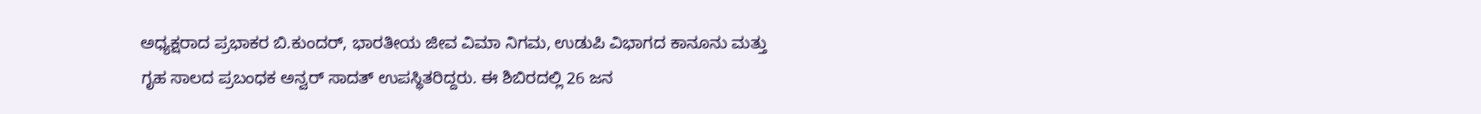ಅಧ್ಯಕ್ಷರಾದ ಪ್ರಭಾಕರ ಬಿ.ಕುಂದರ್, ಭಾರತೀಯ ಜೀವ ವಿಮಾ ನಿಗಮ, ಉಡುಪಿ ವಿಭಾಗದ ಕಾನೂನು ಮತ್ತು ಗೃಹ ಸಾಲದ ಪ್ರಬಂಧಕ ಅನ್ವರ್ ಸಾದತ್ ಉಪಸ್ಥಿತರಿದ್ದರು. ಈ ಶಿಬಿರದಲ್ಲಿ 26 ಜನ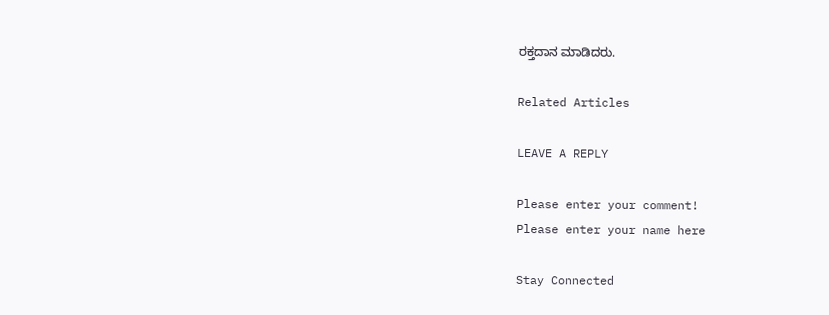ರಕ್ತದಾನ ಮಾಡಿದರು.

Related Articles

LEAVE A REPLY

Please enter your comment!
Please enter your name here

Stay Connected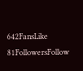642FansLike
81FollowersFollow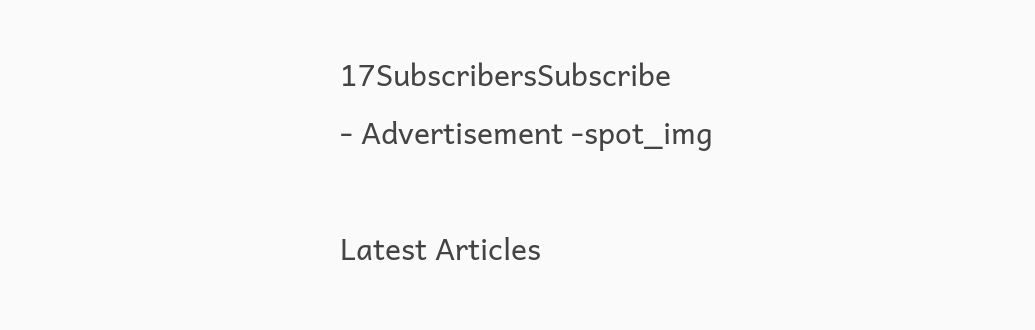17SubscribersSubscribe
- Advertisement -spot_img

Latest Articles